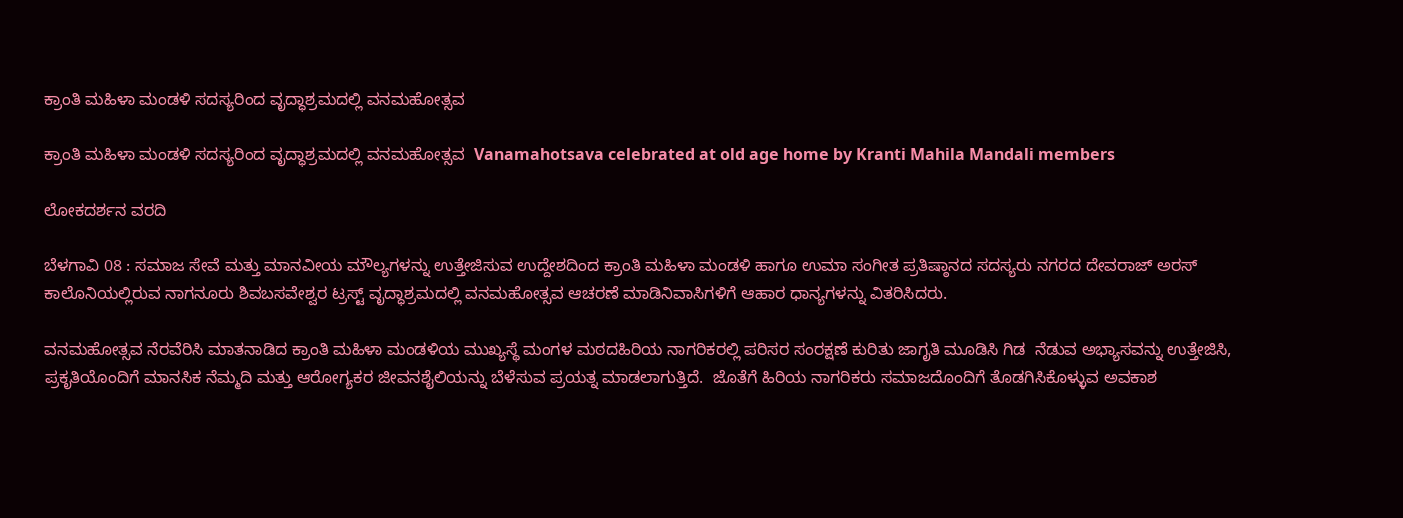ಕ್ರಾಂತಿ ಮಹಿಳಾ ಮಂಡಳಿ ಸದಸ್ಯರಿಂದ ವೃದ್ಧಾಶ್ರಮದಲ್ಲಿ ವನಮಹೋತ್ಸವ

ಕ್ರಾಂತಿ ಮಹಿಳಾ ಮಂಡಳಿ ಸದಸ್ಯರಿಂದ ವೃದ್ಧಾಶ್ರಮದಲ್ಲಿ ವನಮಹೋತ್ಸವ  Vanamahotsava celebrated at old age home by Kranti Mahila Mandali members

ಲೋಕದರ್ಶನ ವರದಿ

ಬೆಳಗಾವಿ 08 : ಸಮಾಜ ಸೇವೆ ಮತ್ತು ಮಾನವೀಯ ಮೌಲ್ಯಗಳನ್ನು ಉತ್ತೇಜಿಸುವ ಉದ್ದೇಶದಿಂದ ಕ್ರಾಂತಿ ಮಹಿಳಾ ಮಂಡಳಿ ಹಾಗೂ ಉಮಾ ಸಂಗೀತ ಪ್ರತಿಷ್ಠಾನದ ಸದಸ್ಯರು ನಗರದ ದೇವರಾಜ್ ಅರಸ್ ಕಾಲೊನಿಯಲ್ಲಿರುವ ನಾಗನೂರು ಶಿವಬಸವೇಶ್ವರ ಟ್ರಸ್ಟ್‌ ವೃದ್ಧಾಶ್ರಮದಲ್ಲಿ ವನಮಹೋತ್ಸವ ಆಚರಣೆ ಮಾಡಿನಿವಾಸಿಗಳಿಗೆ ಆಹಾರ ಧಾನ್ಯಗಳನ್ನು ವಿತರಿಸಿದರು.

ವನಮಹೋತ್ಸವ ನೆರವೆರಿಸಿ ಮಾತನಾಡಿದ ಕ್ರಾಂತಿ ಮಹಿಳಾ ಮಂಡಳಿಯ ಮುಖ್ಯಸ್ಥೆ ಮಂಗಳ ಮಠದಹಿರಿಯ ನಾಗರಿಕರಲ್ಲಿ ಪರಿಸರ ಸಂರಕ್ಷಣೆ ಕುರಿತು ಜಾಗೃತಿ ಮೂಡಿಸಿ ಗಿಡ  ನೆಡುವ ಅಭ್ಯಾಸವನ್ನು ಉತ್ತೇಜಿಸಿ, ಪ್ರಕೃತಿಯೊಂದಿಗೆ ಮಾನಸಿಕ ನೆಮ್ಮದಿ ಮತ್ತು ಆರೋಗ್ಯಕರ ಜೀವನಶೈಲಿಯನ್ನು ಬೆಳೆಸುವ ಪ್ರಯತ್ನ ಮಾಡಲಾಗುತ್ತಿದೆ.  ಜೊತೆಗೆ ಹಿರಿಯ ನಾಗರಿಕರು ಸಮಾಜದೊಂದಿಗೆ ತೊಡಗಿಸಿಕೊಳ್ಳುವ ಅವಕಾಶ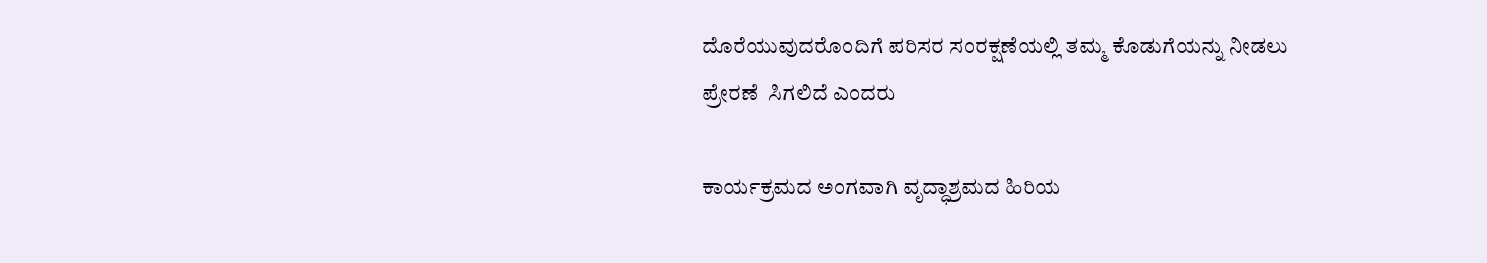ದೊರೆಯುವುದರೊಂದಿಗೆ ಪರಿಸರ ಸಂರಕ್ಷಣೆಯಲ್ಲಿ ತಮ್ಮ ಕೊಡುಗೆಯನ್ನು ನೀಡಲು ಪ್ರೇರಣೆ  ಸಿಗಲಿದೆ ಎಂದರು

ಕಾರ್ಯಕ್ರಮದ ಅಂಗವಾಗಿ ವೃದ್ಧಾಶ್ರಮದ ಹಿರಿಯ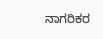ನಾಗರಿಕರ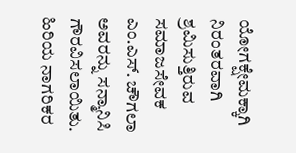ಯೋಗಕ್ಷೇಮಕ್ಕಾಗಿ ನಿರಂತರವಾಗಿ ಶ್ರಮಿಸುತ್ತಿರುವ ಸಮಾಜಸೇವಕ ಎಂ.ಎಸ್‌. ಚೌಗಲಾ ಅವರನ್ನು ಸನ್ಮಾನಿಸಿ ಗೌರವಿಸಲಾಯಿತು. ಹಿರಿಯ ನಾಗರಿಕರ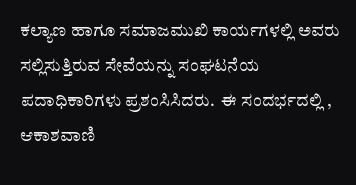ಕಲ್ಯಾಣ ಹಾಗೂ ಸಮಾಜಮುಖಿ ಕಾರ್ಯಗಳಲ್ಲಿ ಅವರು ಸಲ್ಲಿಸುತ್ತಿರುವ ಸೇವೆಯನ್ನು ಸಂಘಟನೆಯ ಪದಾಧಿಕಾರಿಗಳು ಪ್ರಶಂಸಿಸಿದರು.  ಈ ಸಂದರ್ಭದಲ್ಲಿ , ಆಕಾಶವಾಣಿ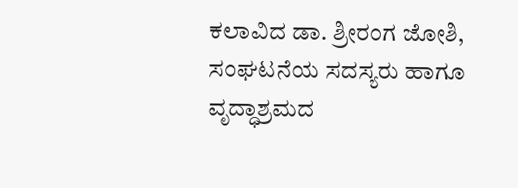ಕಲಾವಿದ ಡಾ. ಶ್ರೀರಂಗ ಜೋಶಿ, ಸಂಘಟನೆಯ ಸದಸ್ಯರು ಹಾಗೂ ವೃದ್ಧಾಶ್ರಮದ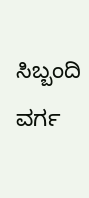ಸಿಬ್ಬಂದಿ ವರ್ಗ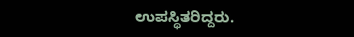ಉಪಸ್ಥಿತರಿದ್ದರು.